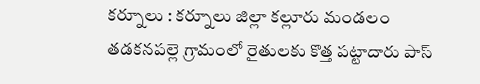కర్నూలు : కర్నూలు జిల్లా కల్లూరు మండలం తడకనపల్లె గ్రామంలో రైతులకు కొత్త పట్టాదారు పాస్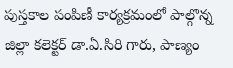పుస్తకాల పంపిణీ కార్యక్రమంలో పాల్గొన్న జిల్లా కలెక్టర్ డా.ఏ.సిరి గారు, పాణ్యం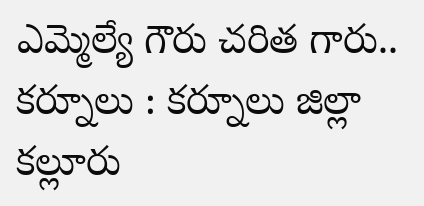ఎమ్మెల్యే గౌరు చరిత గారు..
కర్నూలు : కర్నూలు జిల్లా కల్లూరు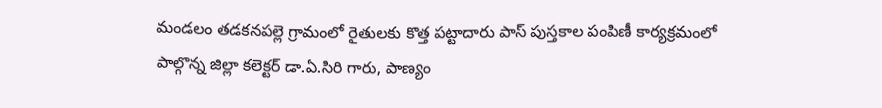మండలం తడకనపల్లె గ్రామంలో రైతులకు కొత్త పట్టాదారు పాస్ పుస్తకాల పంపిణీ కార్యక్రమంలో పాల్గొన్న జిల్లా కలెక్టర్ డా.ఏ.సిరి గారు, పాణ్యం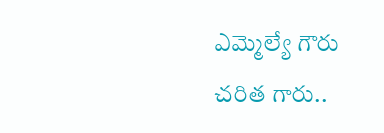ఎమ్మెల్యే గౌరు చరిత గారు..